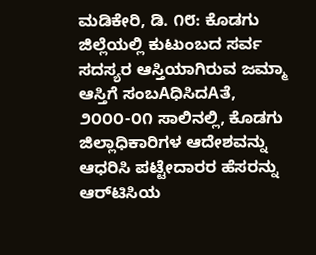ಮಡಿಕೇರಿ, ಡಿ. ೧೮: ಕೊಡಗು ಜಿಲ್ಲೆಯಲ್ಲಿ ಕುಟುಂಬದ ಸರ್ವ ಸದಸ್ಯರ ಆಸ್ತಿಯಾಗಿರುವ ಜಮ್ಮಾ ಆಸ್ತಿಗೆ ಸಂಬAಧಿಸಿದAತೆ, ೨೦೦೦-೦೧ ಸಾಲಿನಲ್ಲಿ, ಕೊಡಗು ಜಿಲ್ಲಾಧಿಕಾರಿಗಳ ಆದೇಶವನ್ನು ಆಧರಿಸಿ ಪಟ್ಟೇದಾರರ ಹೆಸರನ್ನು ಆರ್‌ಟಿಸಿಯ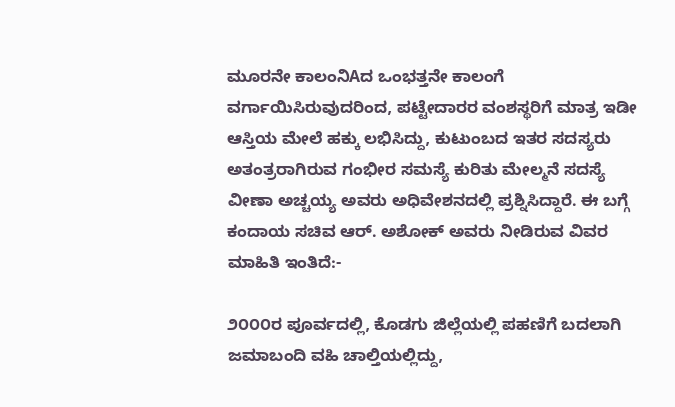ಮೂರನೇ ಕಾಲಂನಿAದ ಒಂಭತ್ತನೇ ಕಾಲಂಗೆ ವರ್ಗಾಯಿಸಿರುವುದರಿಂದ, ಪಟ್ಟೇದಾರರ ವಂಶಸ್ಥರಿಗೆ ಮಾತ್ರ ಇಡೀ ಆಸ್ತಿಯ ಮೇಲೆ ಹಕ್ಕು ಲಭಿಸಿದ್ದು, ಕುಟುಂಬದ ಇತರ ಸದಸ್ಯರು ಅತಂತ್ರರಾಗಿರುವ ಗಂಭೀರ ಸಮಸ್ಯೆ ಕುರಿತು ಮೇಲ್ಮನೆ ಸದಸ್ಯೆ ವೀಣಾ ಅಚ್ಚಯ್ಯ ಅವರು ಅಧಿವೇಶನದಲ್ಲಿ ಪ್ರಶ್ನಿಸಿದ್ದಾರೆ. ಈ ಬಗ್ಗೆ ಕಂದಾಯ ಸಚಿವ ಆರ್. ಅಶೋಕ್ ಅವರು ನೀಡಿರುವ ವಿವರ ಮಾಹಿತಿ ಇಂತಿದೆ:-

೨೦೦೦ರ ಪೂರ್ವದಲ್ಲಿ, ಕೊಡಗು ಜಿಲ್ಲೆಯಲ್ಲಿ ಪಹಣಿಗೆ ಬದಲಾಗಿ ಜಮಾಬಂದಿ ವಹಿ ಚಾಲ್ತಿಯಲ್ಲಿದ್ದು,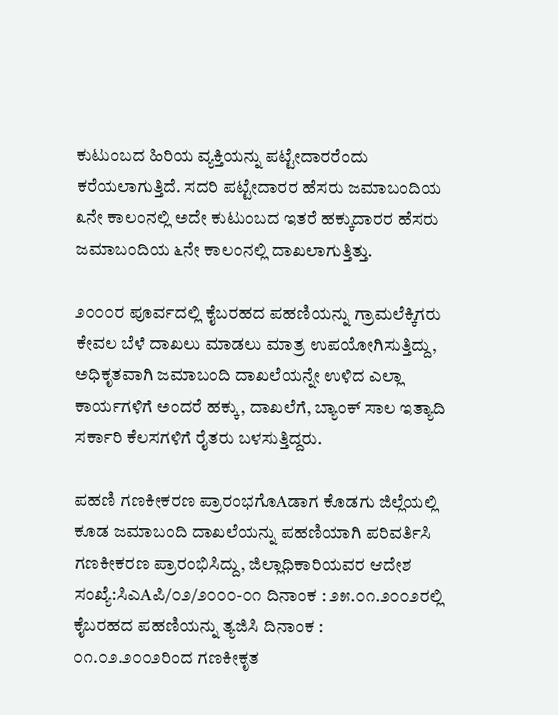ಕುಟುಂಬದ ಹಿರಿಯ ವ್ಯಕ್ತಿಯನ್ನು ಪಟ್ಟೇದಾರರೆಂದು ಕರೆಯಲಾಗುತ್ತಿದೆ. ಸದರಿ ಪಟ್ಟೇದಾರರ ಹೆಸರು ಜಮಾಬಂದಿಯ ೩ನೇ ಕಾಲಂನಲ್ಲಿ ಅದೇ ಕುಟುಂಬದ ಇತರೆ ಹಕ್ಕುದಾರರ ಹೆಸರು ಜಮಾಬಂದಿಯ ೬ನೇ ಕಾಲಂನಲ್ಲಿ ದಾಖಲಾಗುತ್ತಿತ್ತು.

೨೦೦೦ರ ಪೂರ್ವದಲ್ಲಿ ಕೈಬರಹದ ಪಹಣಿಯನ್ನು ಗ್ರಾಮಲೆಕ್ಕಿಗರು ಕೇವಲ ಬೆಳೆ ದಾಖಲು ಮಾಡಲು ಮಾತ್ರ ಉಪಯೋಗಿಸುತ್ತಿದ್ದು, ಅಧಿಕೃತವಾಗಿ ಜಮಾಬಂದಿ ದಾಖಲೆಯನ್ನೇ ಉಳಿದ ಎಲ್ಲಾ ಕಾರ್ಯಗಳಿಗೆ ಅಂದರೆ ಹಕ್ಕು, ದಾಖಲೆಗೆ, ಬ್ಯಾಂಕ್ ಸಾಲ ಇತ್ಯಾದಿ ಸರ್ಕಾರಿ ಕೆಲಸಗಳಿಗೆ ರೈತರು ಬಳಸುತ್ತಿದ್ದರು.

ಪಹಣಿ ಗಣಕೀಕರಣ ಪ್ರಾರಂಭಗೊAಡಾಗ ಕೊಡಗು ಜಿಲ್ಲೆಯಲ್ಲಿ ಕೂಡ ಜಮಾಬಂದಿ ದಾಖಲೆಯನ್ನು ಪಹಣಿಯಾಗಿ ಪರಿವರ್ತಿಸಿ ಗಣಕೀಕರಣ ಪ್ರಾರಂಭಿಸಿದ್ದು, ಜಿಲ್ಲಾಧಿಕಾರಿಯವರ ಆದೇಶ ಸಂಖ್ಯೆ:ಸಿಎAಪಿ/೦೨/೨೦೦೦-೦೧ ದಿನಾಂಕ : ೨೫.೦೧.೨೦೦೨ರಲ್ಲಿ ಕೈಬರಹದ ಪಹಣಿಯನ್ನು ತ್ಯಜಿಸಿ ದಿನಾಂಕ : ೦೧.೦೨.೨೦೦೨ರಿಂದ ಗಣಕೀಕೃತ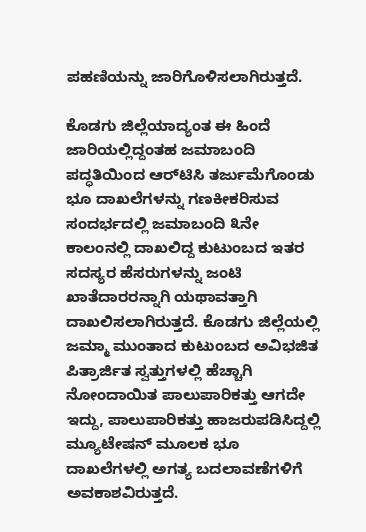ಪಹಣಿಯನ್ನು ಜಾರಿಗೊಳಿಸಲಾಗಿರುತ್ತದೆ.

ಕೊಡಗು ಜಿಲ್ಲೆಯಾದ್ಯಂತ ಈ ಹಿಂದೆ ಜಾರಿಯಲ್ಲಿದ್ದಂತಹ ಜಮಾಬಂದಿ ಪದ್ಧತಿಯಿಂದ ಆರ್‌ಟಿಸಿ ತರ್ಜುಮೆಗೊಂಡು ಭೂ ದಾಖಲೆಗಳನ್ನು ಗಣಕೀಕರಿಸುವ ಸಂದರ್ಭದಲ್ಲಿ ಜಮಾಬಂದಿ ೩ನೇ ಕಾಲಂನಲ್ಲಿ ದಾಖಲಿದ್ದ ಕುಟುಂಬದ ಇತರ ಸದಸ್ಯರ ಹೆಸರುಗಳನ್ನು ಜಂಟಿ ಖಾತೆದಾರರನ್ನಾಗಿ ಯಥಾವತ್ತಾಗಿ ದಾಖಲಿಸಲಾಗಿರುತ್ತದೆ. ಕೊಡಗು ಜಿಲ್ಲೆಯಲ್ಲಿ ಜಮ್ಮಾ ಮುಂತಾದ ಕುಟುಂಬದ ಅವಿಭಜಿತ ಪಿತ್ರಾರ್ಜಿತ ಸ್ವತ್ತುಗಳಲ್ಲಿ ಹೆಚ್ಚಾಗಿ ನೋಂದಾಯಿತ ಪಾಲುಪಾರಿಕತ್ತು ಆಗದೇ ಇದ್ದು, ಪಾಲುಪಾರಿಕತ್ತು ಹಾಜರುಪಡಿಸಿದ್ದಲ್ಲಿ ಮ್ಯೂಟೇಷನ್ ಮೂಲಕ ಭೂ ದಾಖಲೆಗಳಲ್ಲಿ ಅಗತ್ಯ ಬದಲಾವಣೆಗಳಿಗೆ ಅವಕಾಶವಿರುತ್ತದೆ.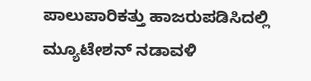ಪಾಲುಪಾರಿಕತ್ತು ಹಾಜರುಪಡಿಸಿದಲ್ಲಿ ಮ್ಯೂಟೇಶನ್ ನಡಾವಳಿ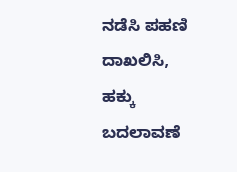ನಡೆಸಿ ಪಹಣಿ ದಾಖಲಿಸಿ, ಹಕ್ಕು ಬದಲಾವಣೆ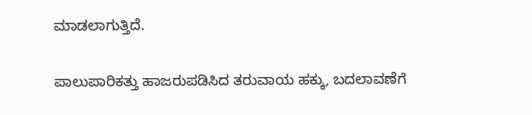ಮಾಡಲಾಗುತ್ತಿದೆ.

ಪಾಲುಪಾರಿಕತ್ತು ಹಾಜರುಪಡಿಸಿದ ತರುವಾಯ ಹಕ್ಕು, ಬದಲಾವಣೆಗೆ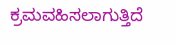ಕ್ರಮವಹಿಸಲಾಗುತ್ತಿದೆ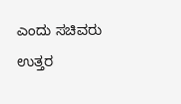ಎಂದು ಸಚಿವರು ಉತ್ತರ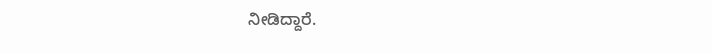ನೀಡಿದ್ದಾರೆ.